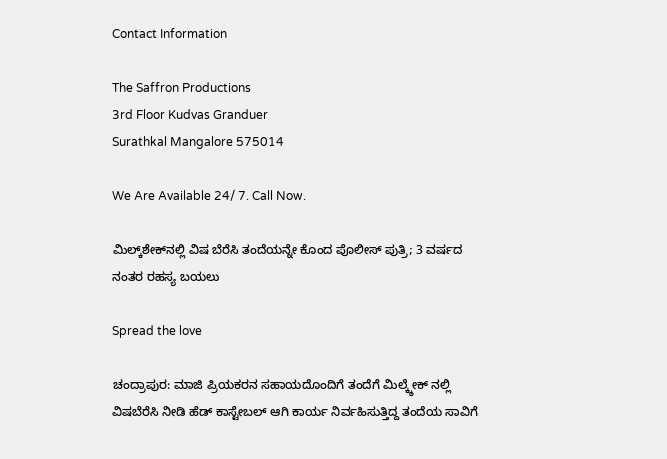Contact Information

The Saffron Productions
3rd Floor Kudvas Granduer
Surathkal Mangalore 575014

We Are Available 24/ 7. Call Now.

ಮಿಲ್ಕ್‌ಶೇಕ್‌ನಲ್ಲಿ ವಿಷ ಬೆರೆಸಿ ತಂದೆಯನ್ನೇ ಕೊಂದ ಪೊಲೀಸ್ ಪುತ್ರಿ; 3 ವರ್ಷದ ನಂತರ ರಹಸ್ಯ ಬಯಲು

Spread the love

ಚಂದ್ರಾಪುರ: ಮಾಜಿ ಪ್ರಿಯಕರನ ಸಹಾಯದೊಂದಿಗೆ ತಂದೆಗೆ ಮಿಲ್ಕ್ಶೇಕ್ ನಲ್ಲಿ ವಿಷಬೆರೆಸಿ ನೀಡಿ ಹೆಡ್ ಕಾಸ್ಟೇಬಲ್ ಆಗಿ ಕಾರ್ಯ ನಿರ್ವಹಿಸುತ್ತಿದ್ದ ತಂದೆಯ ಸಾವಿಗೆ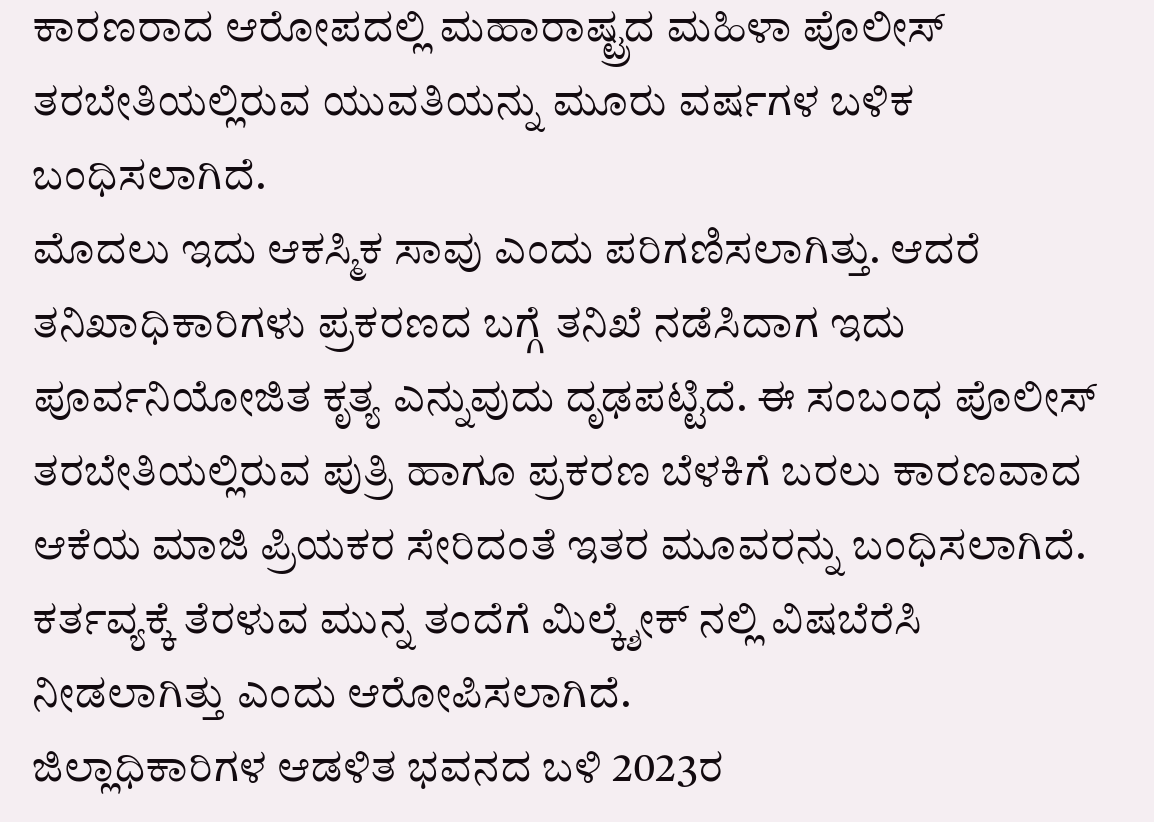ಕಾರಣರಾದ ಆರೋಪದಲ್ಲಿ ಮಹಾರಾಷ್ಟ್ರದ ಮಹಿಳಾ ಪೊಲೀಸ್‌ ತರಬೇತಿಯಲ್ಲಿರುವ ಯುವತಿಯನ್ನು ಮೂರು ವರ್ಷಗಳ ಬಳಿಕ ಬಂಧಿಸಲಾಗಿದೆ.
ಮೊದಲು ಇದು ಆಕಸ್ಮಿಕ ಸಾವು ಎಂದು ಪರಿಗಣಿಸಲಾಗಿತ್ತು. ಆದರೆ ತನಿಖಾಧಿಕಾರಿಗಳು ಪ್ರಕರಣದ ಬಗ್ಗೆ ತನಿಖೆ ನಡೆಸಿದಾಗ ಇದು ಪೂರ್ವನಿಯೋಜಿತ ಕೃತ್ಯ ಎನ್ನುವುದು ದೃಢಪಟ್ಟಿದೆ. ಈ ಸಂಬಂಧ ಪೊಲೀಸ್‌ ತರಬೇತಿಯಲ್ಲಿರುವ ಪುತ್ರಿ ಹಾಗೂ ಪ್ರಕರಣ ಬೆಳಕಿಗೆ ಬರಲು ಕಾರಣವಾದ ಆಕೆಯ ಮಾಜಿ ಪ್ರಿಯಕರ ಸೇರಿದಂತೆ ಇತರ ಮೂವರನ್ನು ಬಂಧಿಸಲಾಗಿದೆ. ಕರ್ತವ್ಯಕ್ಕೆ ತೆರಳುವ ಮುನ್ನ ತಂದೆಗೆ ಮಿಲ್ಕ್ಶೇಕ್ ನಲ್ಲಿ ವಿಷಬೆರೆಸಿ ನೀಡಲಾಗಿತ್ತು ಎಂದು ಆರೋಪಿಸಲಾಗಿದೆ.
ಜಿಲ್ಲಾಧಿಕಾರಿಗಳ ಆಡಳಿತ ಭವನದ ಬಳಿ 2023ರ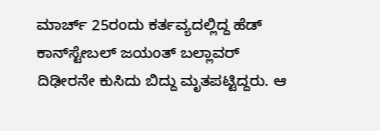ಮಾರ್ಚ್ 25ರಂದು ಕರ್ತವ್ಯದಲ್ಲಿದ್ದ ಹೆಡ್ ಕಾನ್‌ಸ್ಟೇಬಲ್‌ ಜಯಂತ್ ಬಲ್ಲಾವರ್ ದಿಢೀರನೇ ಕುಸಿದು ಬಿದ್ದು ಮೃತಪಟ್ಟಿದ್ದರು. ಆ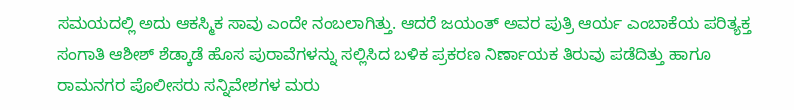ಸಮಯದಲ್ಲಿ ಅದು ಆಕಸ್ಮಿಕ ಸಾವು ಎಂದೇ ನಂಬಲಾಗಿತ್ತು. ಆದರೆ ಜಯಂತ್ ಅವರ ಪುತ್ರಿ ಆರ್ಯ ಎಂಬಾಕೆಯ ಪರಿತ್ಯಕ್ತ ಸಂಗಾತಿ ಆಶೀಶ್ ಶೆಡ್ಕಾಡೆ ಹೊಸ ಪುರಾವೆಗಳನ್ನು ಸಲ್ಲಿಸಿದ ಬಳಿಕ ಪ್ರಕರಣ ನಿರ್ಣಾಯಕ ತಿರುವು ಪಡೆದಿತ್ತು ಹಾಗೂ ರಾಮನಗರ ಪೊಲೀಸರು ಸನ್ನಿವೇಶಗಳ ಮರು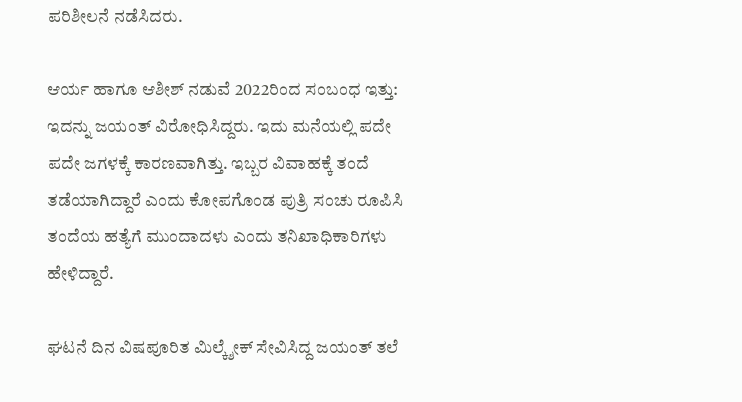ಪರಿಶೀಲನೆ ನಡೆಸಿದರು.

ಆರ್ಯ ಹಾಗೂ ಆಶೀಶ್ ನಡುವೆ 2022ರಿಂದ ಸಂಬಂಧ ಇತ್ತು: ಇದನ್ನು ಜಯಂತ್ ವಿರೋಧಿಸಿದ್ದರು. ಇದು ಮನೆಯಲ್ಲಿ ಪದೇ ಪದೇ ಜಗಳಕ್ಕೆ ಕಾರಣವಾಗಿತ್ತು. ಇಬ್ಬರ ವಿವಾಹಕ್ಕೆ ತಂದೆ ತಡೆಯಾಗಿದ್ದಾರೆ ಎಂದು ಕೋಪಗೊಂಡ ಪುತ್ರಿ ಸಂಚು ರೂಪಿಸಿ ತಂದೆಯ ಹತ್ಯೆಗೆ ಮುಂದಾದಳು ಎಂದು ತನಿಖಾಧಿಕಾರಿಗಳು ಹೇಳಿದ್ದಾರೆ.

ಘಟನೆ ದಿನ ವಿಷಪೂರಿತ ಮಿಲ್ಕ್ಶೇಕ್ ಸೇವಿಸಿದ್ದ ಜಯಂತ್ ತಲೆ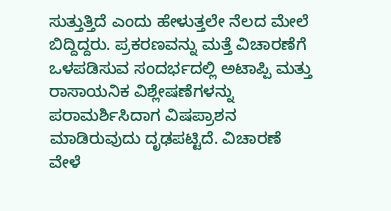ಸುತ್ತುತ್ತಿದೆ ಎಂದು ಹೇಳುತ್ತಲೇ ನೆಲದ ಮೇಲೆ ಬಿದ್ದಿದ್ದರು. ಪ್ರಕರಣವನ್ನು ಮತ್ತೆ ವಿಚಾರಣೆಗೆ ಒಳಪಡಿಸುವ ಸಂದರ್ಭದಲ್ಲಿ ಅಟಾಪ್ಪಿ ಮತ್ತು ರಾಸಾಯನಿಕ ವಿಶ್ಲೇಷಣೆಗಳನ್ನು ಪರಾಮರ್ಶಿಸಿದಾಗ ವಿಷಪ್ರಾಶನ ಮಾಡಿರುವುದು ದೃಢಪಟ್ಟಿದೆ. ವಿಚಾರಣೆ ವೇಳೆ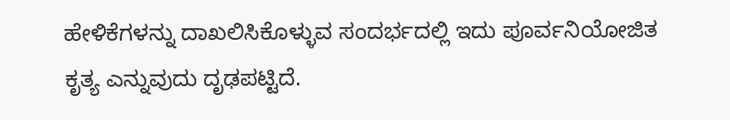ಹೇಳಿಕೆಗಳನ್ನು ದಾಖಲಿಸಿಕೊಳ್ಳುವ ಸಂದರ್ಭದಲ್ಲಿ ಇದು ಪೂರ್ವನಿಯೋಜಿತ ಕೃತ್ಯ ಎನ್ನುವುದು ದೃಢಪಟ್ಟಿದೆ.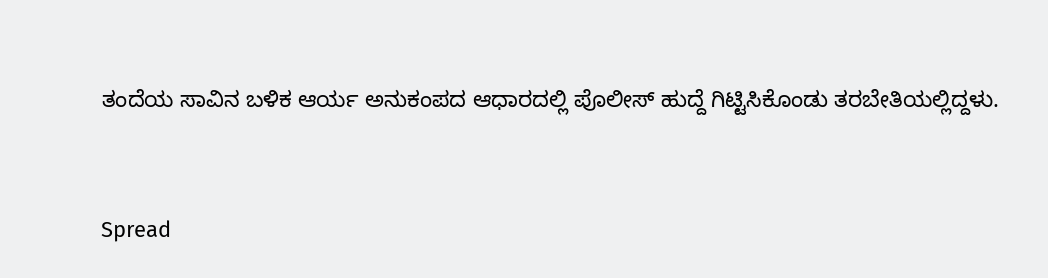ತಂದೆಯ ಸಾವಿನ ಬಳಿಕ ಆರ್ಯ ಅನುಕಂಪದ ಆಧಾರದಲ್ಲಿ ಪೊಲೀಸ್ ಹುದ್ದೆ ಗಿಟ್ಟಿಸಿಕೊಂಡು ತರಬೇತಿಯಲ್ಲಿದ್ದಳು.


Spread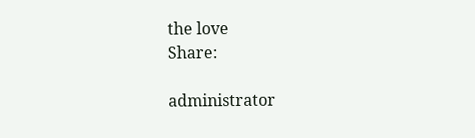the love
Share:

administrator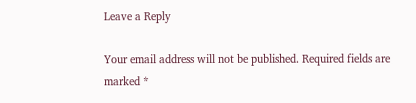Leave a Reply

Your email address will not be published. Required fields are marked *